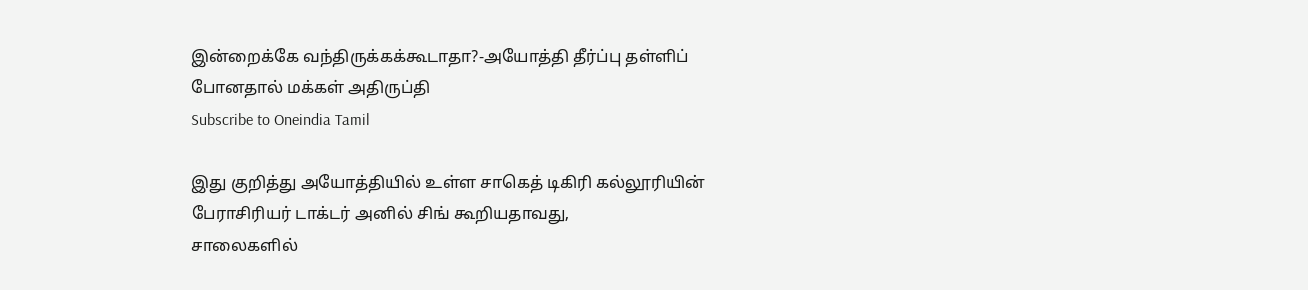இன்றைக்கே வந்திருக்கக்கூடாதா?-அயோத்தி தீர்ப்பு தள்ளிப் போனதால் மக்கள் அதிருப்தி
Subscribe to Oneindia Tamil

இது குறித்து அயோத்தியில் உள்ள சாகெத் டிகிரி கல்லூரியின் பேராசிரியர் டாக்டர் அனில் சிங் கூறியதாவது,
சாலைகளில்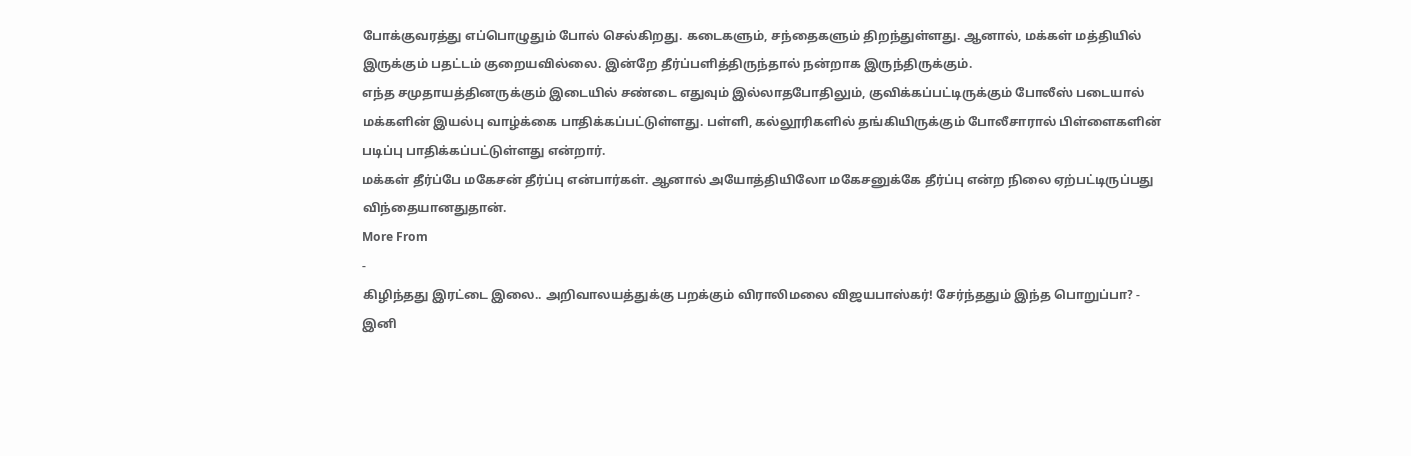போக்குவரத்து எப்பொழுதும் போல் செல்கிறது. கடைகளும், சந்தைகளும் திறந்துள்ளது. ஆனால், மக்கள் மத்தியில் இருக்கும் பதட்டம் குறையவில்லை. இன்றே தீர்ப்பளித்திருந்தால் நன்றாக இருந்திருக்கும்.
எந்த சமுதாயத்தினருக்கும் இடையில் சண்டை எதுவும் இல்லாதபோதிலும், குவிக்கப்பட்டிருக்கும் போலீஸ் படையால் மக்களின் இயல்பு வாழ்க்கை பாதிக்கப்பட்டுள்ளது. பள்ளி, கல்லூரிகளில் தங்கியிருக்கும் போலீசாரால் பிள்ளைகளின் படிப்பு பாதிக்கப்பட்டுள்ளது என்றார்.
மக்கள் தீர்ப்பே மகேசன் தீர்ப்பு என்பார்கள். ஆனால் அயோத்தியிலோ மகேசனுக்கே தீர்ப்பு என்ற நிலை ஏற்பட்டிருப்பது விந்தையானதுதான்.
More From
-
கிழிந்தது இரட்டை இலை.. அறிவாலயத்துக்கு பறக்கும் விராலிமலை விஜயபாஸ்கர்! சேர்ந்ததும் இந்த பொறுப்பா? -
இனி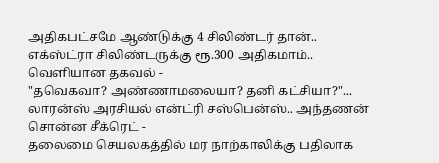அதிகபட்சமே ஆண்டுக்கு 4 சிலிண்டர் தான்.. எக்ஸ்ட்ரா சிலிண்டருக்கு ரூ.300 அதிகமாம்.. வெளியான தகவல் -
"தவெகவா? அண்ணாமலையா? தனி கட்சியா?"... லாரன்ஸ் அரசியல் என்ட்ரி சஸ்பென்ஸ்.. அந்தணன் சொன்ன சீக்ரெட் -
தலைமை செயலகத்தில் மர நாற்காலிக்கு பதிலாக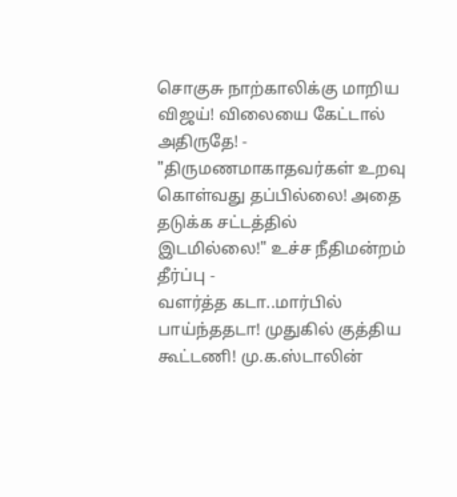சொகுசு நாற்காலிக்கு மாறிய விஜய்! விலையை கேட்டால் அதிருதே! -
"திருமணமாகாதவர்கள் உறவு கொள்வது தப்பில்லை! அதை தடுக்க சட்டத்தில் இடமில்லை!" உச்ச நீதிமன்றம் தீர்ப்பு -
வளர்த்த கடா..மார்பில் பாய்ந்ததடா! முதுகில் குத்திய கூட்டணி! மு.க.ஸ்டாலின்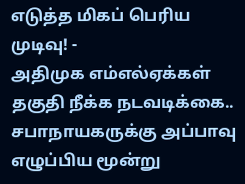எடுத்த மிகப் பெரிய முடிவு! -
அதிமுக எம்எல்ஏக்கள் தகுதி நீக்க நடவடிக்கை.. சபாநாயகருக்கு அப்பாவு எழுப்பிய மூன்று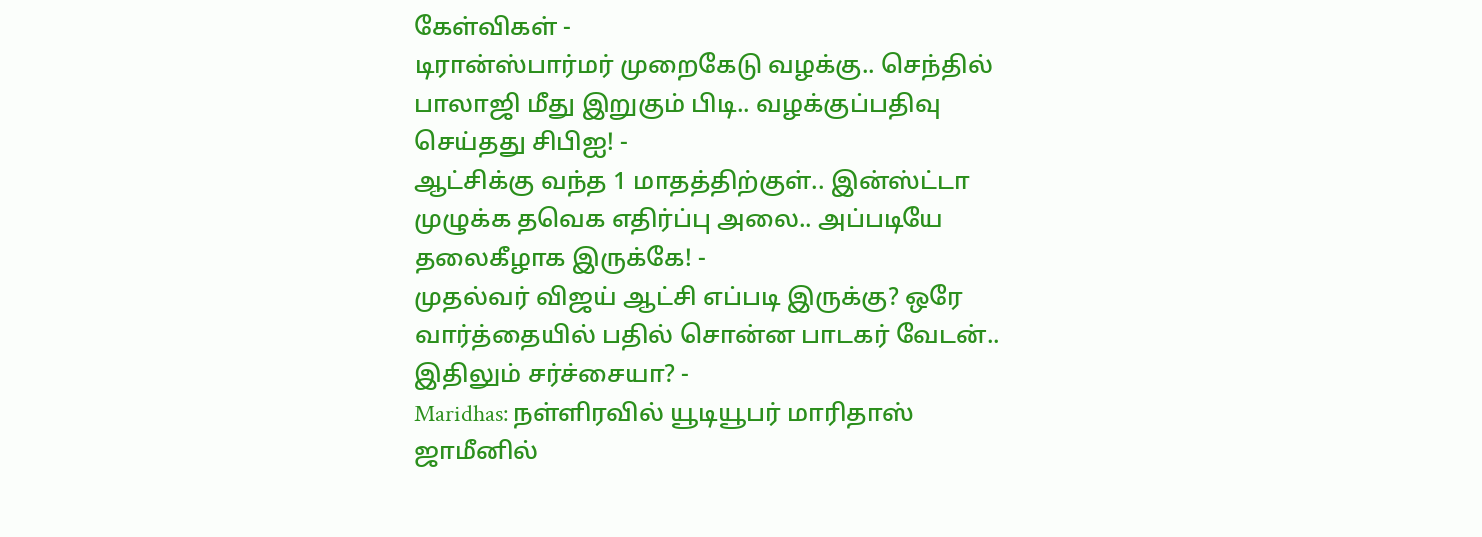கேள்விகள் -
டிரான்ஸ்பார்மர் முறைகேடு வழக்கு.. செந்தில் பாலாஜி மீது இறுகும் பிடி.. வழக்குப்பதிவு செய்தது சிபிஐ! -
ஆட்சிக்கு வந்த 1 மாதத்திற்குள்.. இன்ஸ்ட்டா முழுக்க தவெக எதிர்ப்பு அலை.. அப்படியே தலைகீழாக இருக்கே! -
முதல்வர் விஜய் ஆட்சி எப்படி இருக்கு? ஒரே வார்த்தையில் பதில் சொன்ன பாடகர் வேடன்.. இதிலும் சர்ச்சையா? -
Maridhas: நள்ளிரவில் யூடியூபர் மாரிதாஸ் ஜாமீனில்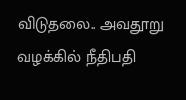விடுதலை.. அவதூறு வழக்கில் நீதிபதி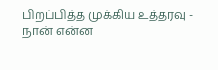பிறப்பித்த முக்கிய உத்தரவு -
நான் என்ன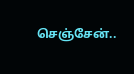செஞ்சேன்..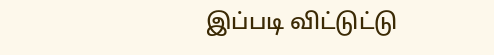இப்படி விட்டுட்டு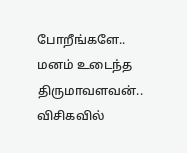போறீங்களே.. மனம் உடைந்த திருமாவளவன்.. விசிகவில்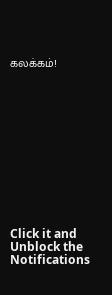கலக்கம்!












Click it and Unblock the Notifications